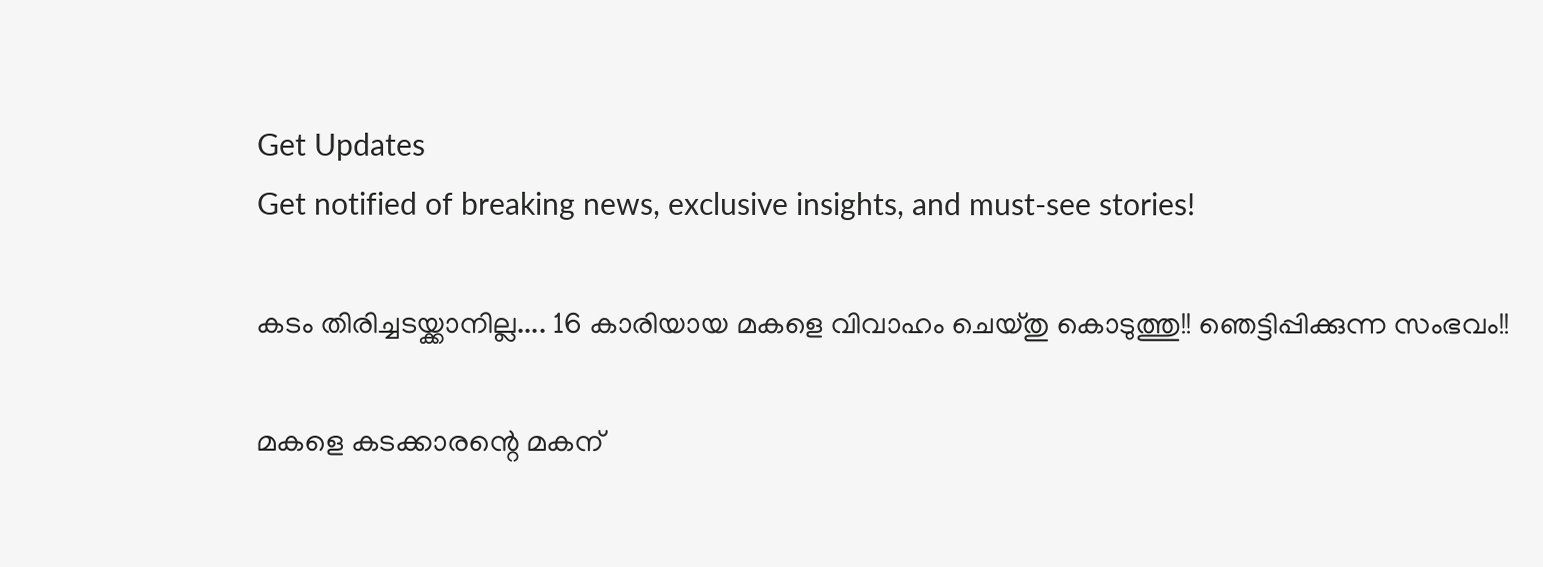Get Updates
Get notified of breaking news, exclusive insights, and must-see stories!

കടം തിരിച്ചടയ്ക്കാനില്ല.... 16 കാരിയായ മകളെ വിവാഹം ചെയ്തു കൊടുത്തു!! ഞെട്ടിപ്പിക്കുന്ന സംഭവം!!

മകളെ കടക്കാരന്റെ മകന്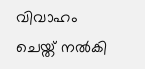വിവാഹം ചെയ്ത് നല്‍കി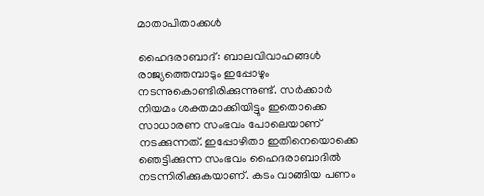മാതാപിതാക്കള്‍

ഹൈദരാബാദ്: ബാലവിവാഹങ്ങള്‍ രാജ്യത്തെമ്പാടും ഇപ്പോഴും നടന്നുകൊണ്ടിരിക്കുന്നുണ്ട്. സര്‍ക്കാര്‍ നിയമം ശക്തമാക്കിയിട്ടും ഇതൊക്കെ സാധാരണ സംഭവം പോലെയാണ് നടക്കുന്നത്. ഇപ്പോഴിതാ ഇതിനെയൊക്കെ ഞെട്ടിക്കുന്ന സംഭവം ഹൈദരാബാദില്‍ നടന്നിരിക്കുകയാണ്. കടം വാങ്ങിയ പണം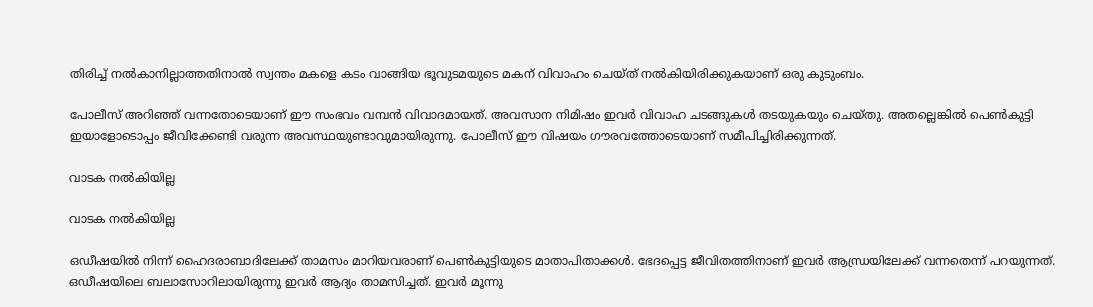തിരിച്ച് നല്‍കാനില്ലാത്തതിനാല്‍ സ്വന്തം മകളെ കടം വാങ്ങിയ ഭൂവുടമയുടെ മകന് വിവാഹം ചെയ്ത് നല്‍കിയിരിക്കുകയാണ് ഒരു കുടുംബം.

പോലീസ് അറിഞ്ഞ് വന്നതോടെയാണ് ഈ സംഭവം വമ്പന്‍ വിവാദമായത്. അവസാന നിമിഷം ഇവര്‍ വിവാഹ ചടങ്ങുകള്‍ തടയുകയും ചെയ്തു. അതല്ലെങ്കില്‍ പെണ്‍കുട്ടി ഇയാളോടൊപ്പം ജീവിക്കേണ്ടി വരുന്ന അവസ്ഥയുണ്ടാവുമായിരുന്നു. പോലീസ് ഈ വിഷയം ഗൗരവത്തോടെയാണ് സമീപിച്ചിരിക്കുന്നത്.

വാടക നല്‍കിയില്ല

വാടക നല്‍കിയില്ല

ഒഡീഷയില്‍ നിന്ന് ഹൈദരാബാദിലേക്ക് താമസം മാറിയവരാണ് പെണ്‍കുട്ടിയുടെ മാതാപിതാക്കള്‍. ഭേദപ്പെട്ട ജീവിതത്തിനാണ് ഇവര്‍ ആന്ധ്രയിലേക്ക് വന്നതെന്ന് പറയുന്നത്. ഒഡീഷയിലെ ബലാസോറിലായിരുന്നു ഇവര്‍ ആദ്യം താമസിച്ചത്. ഇവര്‍ മൂന്നു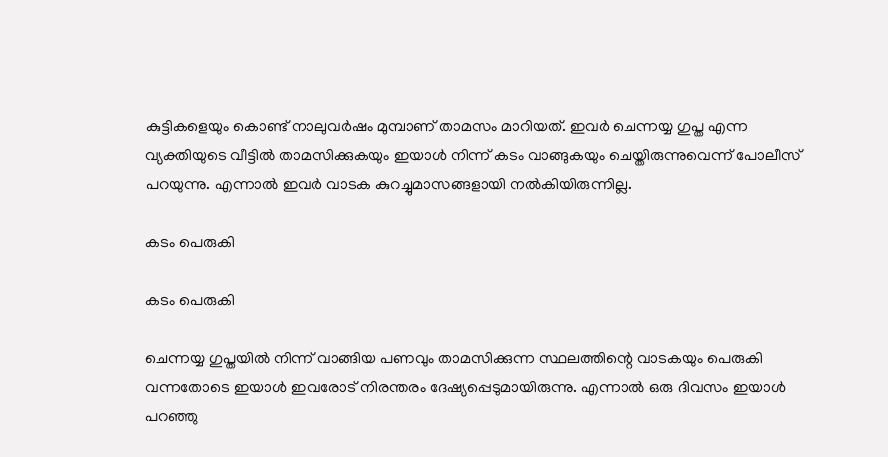കുട്ടികളെയും കൊണ്ട് നാലുവര്‍ഷം മുമ്പാണ് താമസം മാറിയത്. ഇവര്‍ ചെന്നയ്യ ഗുപ്ത എന്ന വ്യക്തിയുടെ വീട്ടില്‍ താമസിക്കുകയും ഇയാള്‍ നിന്ന് കടം വാങ്ങുകയും ചെയ്തിരുന്നുവെന്ന് പോലീസ് പറയുന്നു. എന്നാല്‍ ഇവര്‍ വാടക കുറച്ചുമാസങ്ങളായി നല്‍കിയിരുന്നില്ല.

കടം പെരുകി

കടം പെരുകി

ചെന്നയ്യ ഗുപ്തയില്‍ നിന്ന് വാങ്ങിയ പണവും താമസിക്കുന്ന സ്ഥലത്തിന്റെ വാടകയും പെരുകി വന്നതോടെ ഇയാള്‍ ഇവരോട് നിരന്തരം ദേഷ്യപ്പെടുമായിരുന്നു. എന്നാല്‍ ഒരു ദിവസം ഇയാള്‍ പറഞ്ഞു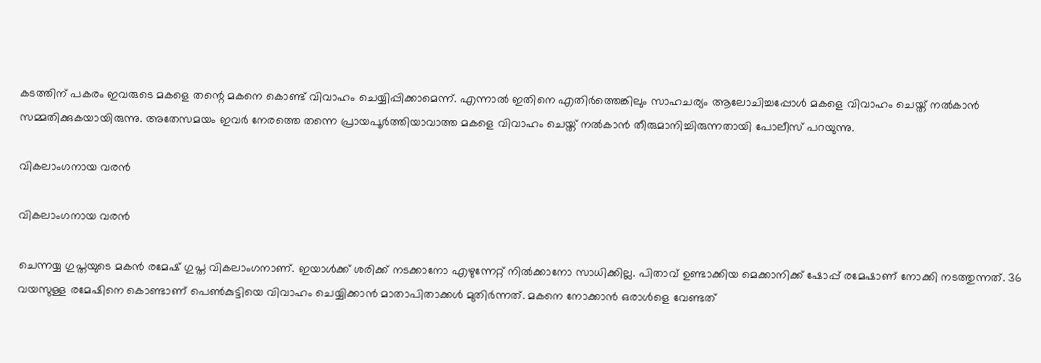കടത്തിന് പകരം ഇവരുടെ മകളെ തന്റെ മകനെ കൊണ്ട് വിവാഹം ചെയ്യിപ്പിക്കാമെന്ന്. എന്നാല്‍ ഇതിനെ എതിര്‍ത്തെങ്കിലും സാഹചര്യം ആലോചിച്ചപ്പോള്‍ മകളെ വിവാഹം ചെയ്ത് നല്‍കാന്‍ സമ്മതിക്കുകയായിരുന്നു. അതേസമയം ഇവര്‍ നേരത്തെ തന്നെ പ്രായപൂര്‍ത്തിയാവാത്ത മകളെ വിവാഹം ചെയ്ത് നല്‍കാന്‍ തീരുമാനിച്ചിരുന്നതായി പോലീസ് പറയുന്നു.

വികലാംഗനായ വരന്‍

വികലാംഗനായ വരന്‍

ചെന്നയ്യ ഗുപ്തയുടെ മകന്‍ രമേഷ് ഗുപ്ത വികലാംഗനാണ്. ഇയാള്‍ക്ക് ശരിക്ക് നടക്കാനോ എഴുന്നേറ്റ് നില്‍ക്കാനോ സാധിക്കില്ല. പിതാവ് ഉണ്ടാക്കിയ മെക്കാനിക്ക് ഷോപ്പ് രമേഷാണ് നോക്കി നടത്തുന്നത്. 36 വയസുള്ള രമേഷിനെ കൊണ്ടാണ് പെണ്‍കുട്ടിയെ വിവാഹം ചെയ്യിക്കാന്‍ മാതാപിതാക്കള്‍ മുതിര്‍ന്നത്. മകനെ നോക്കാന്‍ ഒരാള്‍ളെ വേണ്ടത്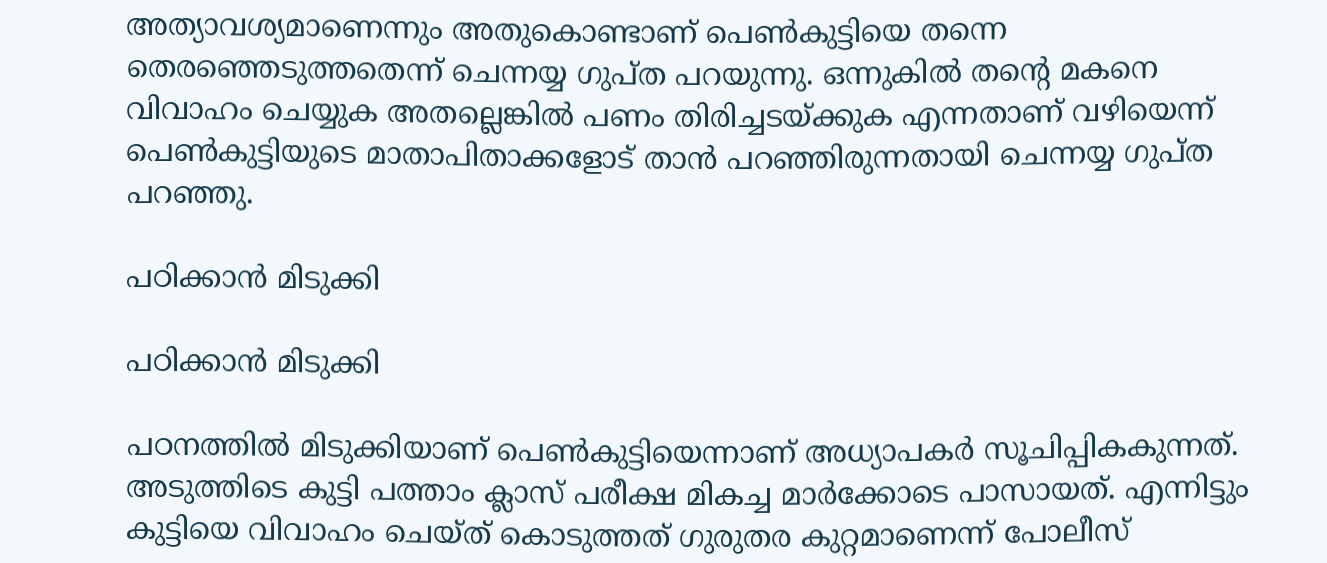അത്യാവശ്യമാണെന്നും അതുകൊണ്ടാണ് പെണ്‍കുട്ടിയെ തന്നെ തെരഞ്ഞെടുത്തതെന്ന് ചെന്നയ്യ ഗുപ്ത പറയുന്നു. ഒന്നുകില്‍ തന്റെ മകനെ വിവാഹം ചെയ്യുക അതല്ലെങ്കില്‍ പണം തിരിച്ചടയ്ക്കുക എന്നതാണ് വഴിയെന്ന് പെണ്‍കുട്ടിയുടെ മാതാപിതാക്കളോട് താന്‍ പറഞ്ഞിരുന്നതായി ചെന്നയ്യ ഗുപ്ത പറഞ്ഞു.

പഠിക്കാന്‍ മിടുക്കി

പഠിക്കാന്‍ മിടുക്കി

പഠനത്തില്‍ മിടുക്കിയാണ് പെണ്‍കുട്ടിയെന്നാണ് അധ്യാപകര്‍ സൂചിപ്പികകുന്നത്. അടുത്തിടെ കുട്ടി പത്താം ക്ലാസ് പരീക്ഷ മികച്ച മാര്‍ക്കോടെ പാസായത്. എന്നിട്ടും കുട്ടിയെ വിവാഹം ചെയ്ത് കൊടുത്തത് ഗുരുതര കുറ്റമാണെന്ന് പോലീസ്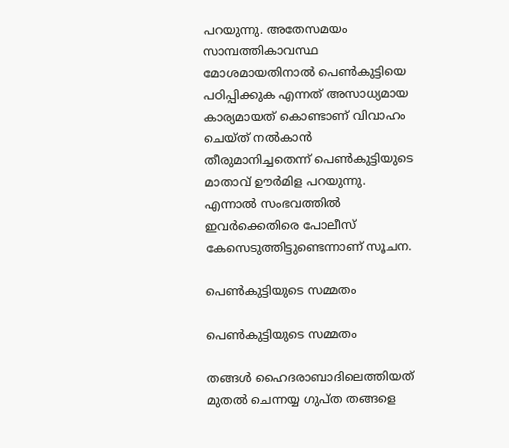പറയുന്നു. അതേസമയം സാമ്പത്തികാവസ്ഥ മോശമായതിനാല്‍ പെണ്‍കുട്ടിയെ പഠിപ്പിക്കുക എന്നത് അസാധ്യമായ കാര്യമായത് കൊണ്ടാണ് വിവാഹം ചെയ്ത് നല്‍കാന്‍ തീരുമാനിച്ചതെന്ന് പെണ്‍കുട്ടിയുടെ മാതാവ് ഊര്‍മിള പറയുന്നു. എന്നാല്‍ സംഭവത്തില്‍ ഇവര്‍ക്കെതിരെ പോലീസ് കേസെടുത്തിട്ടുണ്ടെന്നാണ് സൂചന.

പെണ്‍കുട്ടിയുടെ സമ്മതം

പെണ്‍കുട്ടിയുടെ സമ്മതം

തങ്ങള്‍ ഹൈദരാബാദിലെത്തിയത് മുതല്‍ ചെന്നയ്യ ഗുപ്ത തങ്ങളെ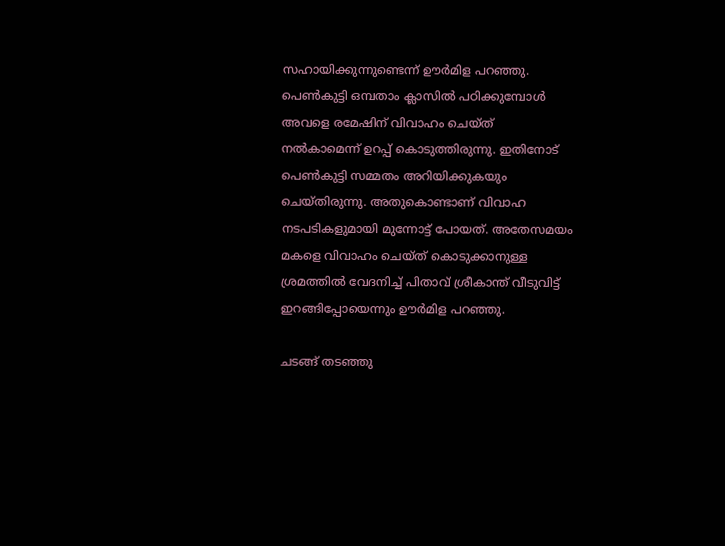സഹായിക്കുന്നുണ്ടെന്ന് ഊര്‍മിള പറഞ്ഞു. പെണ്‍കുട്ടി ഒമ്പതാം ക്ലാസില്‍ പഠിക്കുമ്പോള്‍ അവളെ രമേഷിന് വിവാഹം ചെയ്ത് നല്‍കാമെന്ന് ഉറപ്പ് കൊടുത്തിരുന്നു. ഇതിനോട് പെണ്‍കുട്ടി സമ്മതം അറിയിക്കുകയും ചെയ്തിരുന്നു. അതുകൊണ്ടാണ് വിവാഹ നടപടികളുമായി മുന്നോട്ട് പോയത്. അതേസമയം മകളെ വിവാഹം ചെയ്ത് കൊടുക്കാനുള്ള ശ്രമത്തില്‍ വേദനിച്ച് പിതാവ് ശ്രീകാന്ത് വീടുവിട്ട് ഇറങ്ങിപ്പോയെന്നും ഊര്‍മിള പറഞ്ഞു.

ചടങ്ങ് തടഞ്ഞു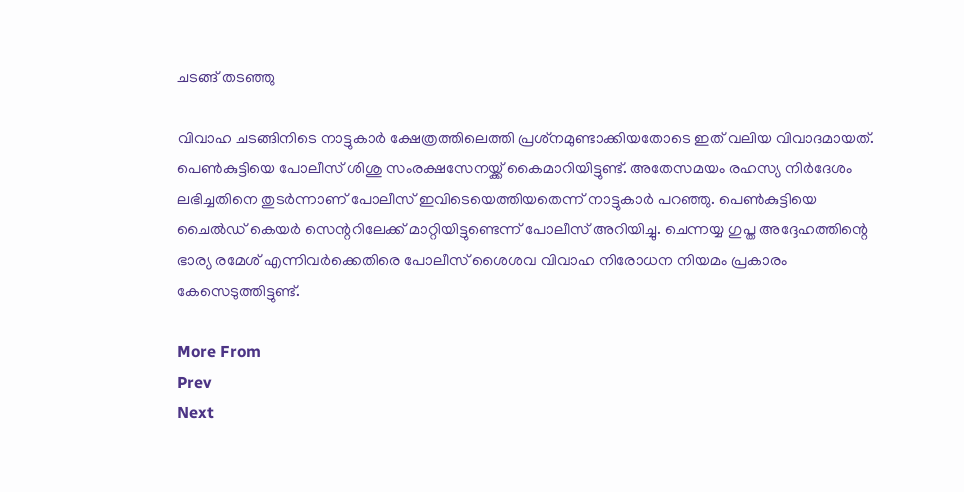ചടങ്ങ് തടഞ്ഞു

വിവാഹ ചടങ്ങിനിടെ നാട്ടുകാര്‍ ക്ഷേത്രത്തിലെത്തി പ്രശ്‌നമുണ്ടാക്കിയതോടെ ഇത് വലിയ വിവാദമായത്. പെണ്‍കുട്ടിയെ പോലീസ് ശിശു സംരക്ഷസേനയ്ക്ക് കൈമാറിയിട്ടുണ്ട്. അതേസമയം രഹസ്യ നിര്‍ദേശം ലഭിച്ചതിനെ തുടര്‍ന്നാണ് പോലീസ് ഇവിടെയെത്തിയതെന്ന് നാട്ടുകാര്‍ പറഞ്ഞു. പെണ്‍കുട്ടിയെ ചൈല്‍ഡ് കെയര്‍ സെന്ററിലേക്ക് മാറ്റിയിട്ടുണ്ടെന്ന് പോലീസ് അറിയിച്ചു. ചെന്നയ്യ ഗുപ്ത അദ്ദേഹത്തിന്റെ ഭാര്യ രമേശ് എന്നിവര്‍ക്കെതിരെ പോലീസ് ശൈശവ വിവാഹ നിരോധന നിയമം പ്രകാരം കേസെടുത്തിട്ടുണ്ട്.

More From
Prev
Next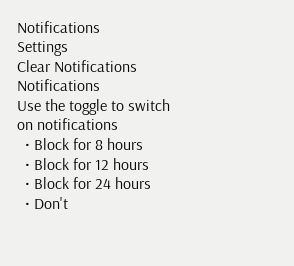Notifications
Settings
Clear Notifications
Notifications
Use the toggle to switch on notifications
  • Block for 8 hours
  • Block for 12 hours
  • Block for 24 hours
  • Don't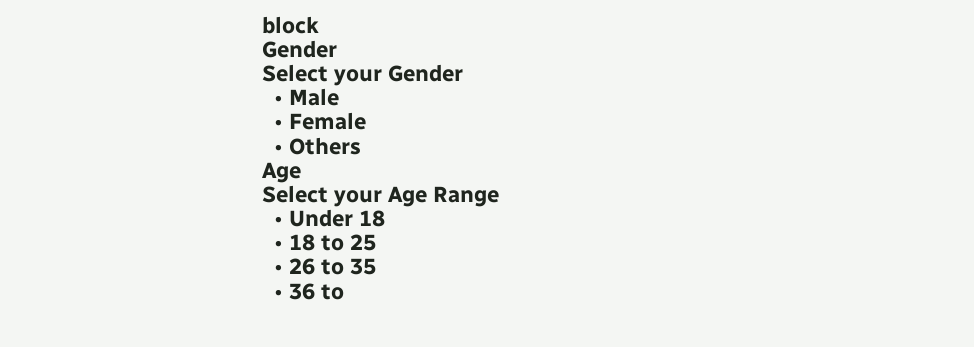block
Gender
Select your Gender
  • Male
  • Female
  • Others
Age
Select your Age Range
  • Under 18
  • 18 to 25
  • 26 to 35
  • 36 to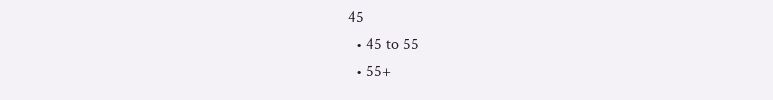45
  • 45 to 55
  • 55+